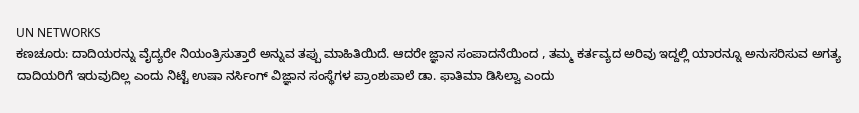UN NETWORKS
ಕಣಚೂರು: ದಾದಿಯರನ್ನು ವೈದ್ಯರೇ ನಿಯಂತ್ರಿಸುತ್ತಾರೆ ಅನ್ನುವ ತಪ್ಪು ಮಾಹಿತಿಯಿದೆ. ಆದರೇ ಜ್ಞಾನ ಸಂಪಾದನೆಯಿಂದ , ತಮ್ಮ ಕರ್ತವ್ಯದ ಅರಿವು ಇದ್ದಲ್ಲಿ ಯಾರನ್ನೂ ಅನುಸರಿಸುವ ಅಗತ್ಯ ದಾದಿಯರಿಗೆ ಇರುವುದಿಲ್ಲ ಎಂದು ನಿಟ್ಟೆ ಉಷಾ ನರ್ಸಿಂಗ್ ವಿಜ್ಞಾನ ಸಂಸ್ಥೆಗಳ ಪ್ರಾಂಶುಪಾಲೆ ಡಾ. ಫಾತಿಮಾ ಡಿಸಿಲ್ವಾ ಎಂದು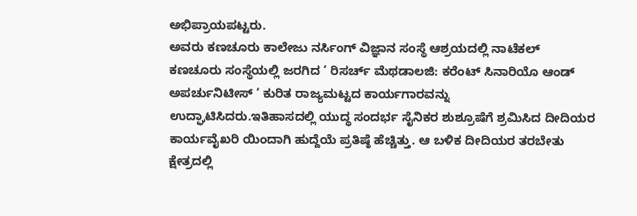ಅಭಿಪ್ರಾಯಪಟ್ಟರು.
ಅವರು ಕಣಚೂರು ಕಾಲೇಜು ನರ್ಸಿಂಗ್ ವಿಜ್ಞಾನ ಸಂಸ್ಥೆ ಆಶ್ರಯದಲ್ಲಿ ನಾಟೆಕಲ್ ಕಣಚೂರು ಸಂಸ್ಥೆಯಲ್ಲಿ ಜರಗಿದ ‘ ರಿಸರ್ಚ್ ಮೆಥಡಾಲಜಿ: ಕರೆಂಟ್ ಸಿನಾರಿಯೊ ಆಂಡ್ ಅಪರ್ಚುನಿಟೀಸ್ ‘ ಕುರಿತ ರಾಜ್ಯಮಟ್ಟದ ಕಾರ್ಯಗಾರವನ್ನು ಉದ್ಘಾಟಿಸಿದರು.ಇತಿಹಾಸದಲ್ಲಿ ಯುದ್ಧ ಸಂದರ್ಭ ಸೈನಿಕರ ಶುಶ್ರೂಷೆಗೆ ಶ್ರಮಿಸಿದ ದೀದಿಯರ ಕಾರ್ಯವೈಖರಿ ಯಿಂದಾಗಿ ಹುದ್ದೆಯೆ ಪ್ರತಿಷ್ಠೆ ಹೆಚ್ಚಿತ್ತು. ಆ ಬಳಿಕ ದೀದಿಯರ ತರಬೇತು ಕ್ಷೇತ್ರದಲ್ಲಿ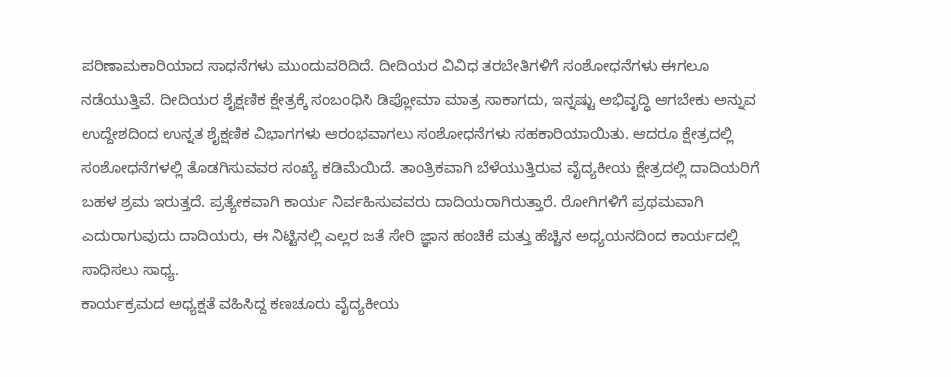ಪರಿಣಾಮಕಾರಿಯಾದ ಸಾಧನೆಗಳು ಮುಂದುವರಿದಿದೆ. ದೀದಿಯರ ವಿವಿಧ ತರಬೇತಿಗಳಿಗೆ ಸಂಶೋಧನೆಗಳು ಈಗಲೂ ನಡೆಯುತ್ತಿವೆ. ದೀದಿಯರ ಶೈಕ್ಷಣಿಕ ಕ್ಷೇತ್ರಕ್ಕೆ ಸಂಬಂಧಿಸಿ ಡಿಪ್ಲೋಮಾ ಮಾತ್ರ ಸಾಕಾಗದು, ಇನ್ನಷ್ಟು ಅಭಿವೃದ್ಧಿ ಆಗಬೇಕು ಅನ್ನುವ ಉದ್ದೇಶದಿಂದ ಉನ್ನತ ಶೈಕ್ಷಣಿಕ ವಿಭಾಗಗಳು ಆರಂಭವಾಗಲು ಸಂಶೋಧನೆಗಳು ಸಹಕಾರಿಯಾಯಿತು. ಆದರೂ ಕ್ಷೇತ್ರದಲ್ಲಿ ಸಂಶೋಧನೆಗಳಲ್ಲಿ ತೊಡಗಿಸುವವರ ಸಂಖ್ಯೆ ಕಡಿಮೆಯಿದೆ. ತಾಂತ್ರಿಕವಾಗಿ ಬೆಳೆಯುತ್ತಿರುವ ವೈದ್ಯಕೀಯ ಕ್ಷೇತ್ರದಲ್ಲಿ ದಾದಿಯರಿಗೆ ಬಹಳ ಶ್ರಮ ಇರುತ್ತದೆ. ಪ್ರತ್ಯೇಕವಾಗಿ ಕಾರ್ಯ ನಿರ್ವಹಿಸುವವರು ದಾದಿಯರಾಗಿರುತ್ತಾರೆ. ರೋಗಿಗಳಿಗೆ ಪ್ರಥಮವಾಗಿ ಎದುರಾಗುವುದು ದಾದಿಯರು, ಈ ನಿಟ್ಟಿನಲ್ಲಿ ಎಲ್ಲರ ಜತೆ ಸೇರಿ ಜ್ಞಾನ ಹಂಚಿಕೆ ಮತ್ತು ಹೆಚ್ಚಿನ ಅಧ್ಯಯನದಿಂದ ಕಾರ್ಯದಲ್ಲಿ ಸಾಧಿಸಲು ಸಾಧ್ಯ.
ಕಾರ್ಯಕ್ರಮದ ಅಧ್ಯಕ್ಷತೆ ವಹಿಸಿದ್ದ ಕಣಚೂರು ವೈದ್ಯಕೀಯ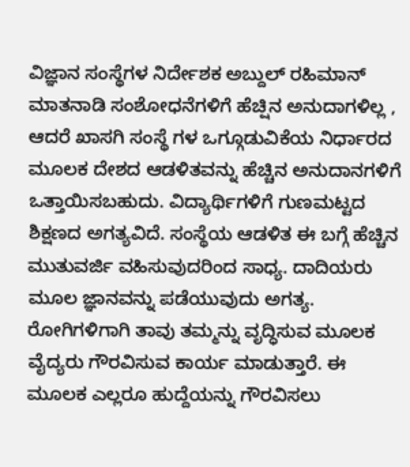ವಿಜ್ಞಾನ ಸಂಸ್ಥೆಗಳ ನಿರ್ದೇಶಕ ಅಬ್ದುಲ್ ರಹಿಮಾನ್ ಮಾತನಾಡಿ ಸಂಶೋಧನೆಗಳಿಗೆ ಹೆಚ್ಷಿನ ಅನುದಾಗಳಿಲ್ಲ , ಆದರೆ ಖಾಸಗಿ ಸಂಸ್ಥೆ ಗಳ ಒಗ್ಗೂಡುವಿಕೆಯ ನಿರ್ಧಾರದ ಮೂಲಕ ದೇಶದ ಆಡಳಿತವನ್ನು ಹೆಚ್ಚಿನ ಅನುದಾನಗಳಿಗೆ ಒತ್ತಾಯಿಸಬಹುದು. ವಿದ್ಯಾರ್ಥಿಗಳಿಗೆ ಗುಣಮಟ್ಟದ ಶಿಕ್ಷಣದ ಅಗತ್ಯವಿದೆ. ಸಂಸ್ಥೆಯ ಆಡಳಿತ ಈ ಬಗ್ಗೆ ಹೆಚ್ಚಿನ ಮುತುವರ್ಜಿ ವಹಿಸುವುದರಿಂದ ಸಾಧ್ಯ. ದಾದಿಯರು ಮೂಲ ಜ್ಞಾನವನ್ನು ಪಡೆಯುವುದು ಅಗತ್ಯ. ರೋಗಿಗಳಿಗಾಗಿ ತಾವು ತಮ್ಮನ್ನು ವೃದ್ಧಿಸುವ ಮೂಲಕ ವೈದ್ಯರು ಗೌರವಿಸುವ ಕಾರ್ಯ ಮಾಡುತ್ತಾರೆ. ಈ ಮೂಲಕ ಎಲ್ಲರೂ ಹುದ್ದೆಯನ್ನು ಗೌರವಿಸಲು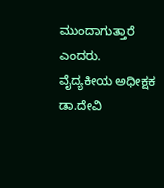ಮುಂದಾಗುತ್ತಾರೆ ಎಂದರು.
ವೈದ್ಯಕೀಯ ಅಧೀಕ್ಷಕ ಡಾ.ದೇವಿ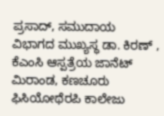ಪ್ರಸಾದ್, ಸಮುದಾಯ ವಿಭಾಗದ ಮುಖ್ಯಸ್ಥ ಡಾ. ಕಿರಣ್ , ಕೆಎಂಸಿ ಆಸ್ಪತ್ರೆಯ ಜಾನೆಟ್ ಮಿರಾಂಡ, ಕಣಚೂರು ಫಿಸಿಯೋಥೆರಪಿ ಕಾಲೇಜು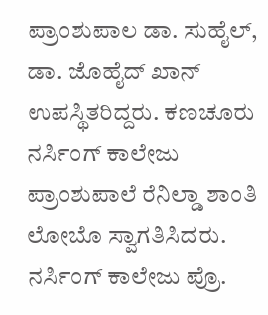ಪ್ರಾಂಶುಪಾಲ ಡಾ. ಸುಹೈಲ್, ಡಾ. ಜೊಹೈದ್ ಖಾನ್ ಉಪಸ್ಥಿತರಿದ್ದರು. ಕಣಚೂರು ನರ್ಸಿಂಗ್ ಕಾಲೇಜು ಪ್ರಾಂಶುಪಾಲೆ ರೆನಿಲ್ಡಾ ಶಾಂತಿ ಲೋಬೊ ಸ್ವಾಗತಿಸಿದರು. ನರ್ಸಿಂಗ್ ಕಾಲೇಜು ಪ್ರೊ.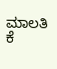ಮಾಲತಿ ಕೆ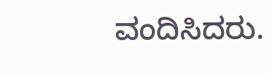ವಂದಿಸಿದರು.